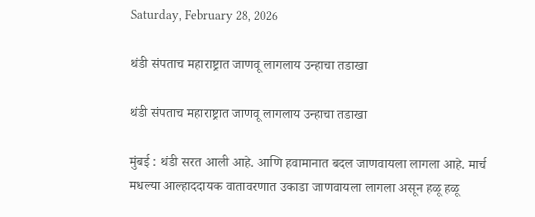Saturday, February 28, 2026

थंडी संपताच महाराष्ट्रात जाणवू लागलाय उन्हाचा तडाखा

थंडी संपताच महाराष्ट्रात जाणवू लागलाय उन्हाचा तडाखा

मुंबई : थंडी सरत आली आहे. आणि हवामानात बदल जाणवायला लागला आहे. मार्च मधल्या आल्हाददायक वातावरणात उकाडा जाणवायला लागला असून हळू हळू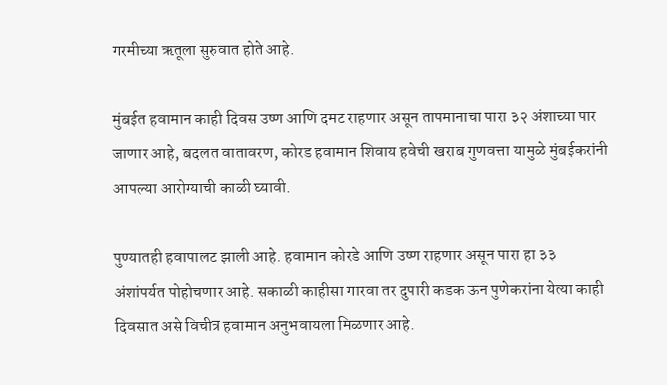गरमीच्या ऋतूला सुरुवात होते आहे.

मुंबईत हवामान काही दिवस उष्ण आणि दमट राहणार असून तापमानाचा पारा ३२ अंशाच्या पार जाणार आहे, बदलत वातावरण, कोरड हवामान शिवाय हवेची खराब गुणवत्ता यामुळे मुंबईकरांनी आपल्या आरोग्याची काळी घ्यावी.

पुण्यातही हवापालट झाली आहे. हवामान कोरडे आणि उष्ण राहणार असून पारा हा ३३ अंशांपर्यत पोहोचणार आहे. सकाळी काहीसा गारवा तर दुपारी कडक ऊन पुणेकरांना येत्या काही दिवसात असे विचीत्र हवामान अनुभवायला मिळणार आहे.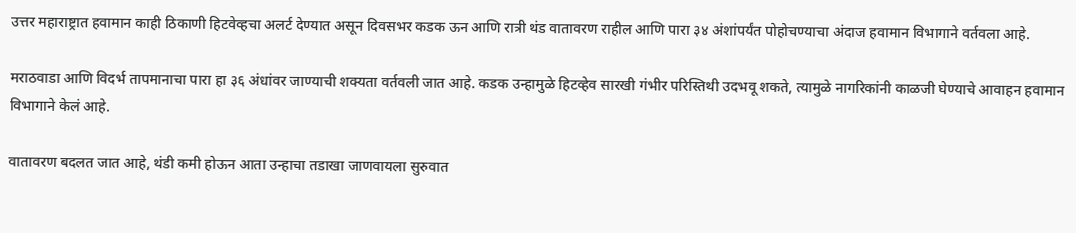उत्तर महाराष्ट्रात हवामान काही ठिकाणी हिटवेव्हचा अलर्ट देण्यात असून दिवसभर कडक ऊन आणि रात्री थंड वातावरण राहील आणि पारा ३४ अंशांपर्यंत पोहोचण्याचा अंदाज हवामान विभागाने वर्तवला आहे.

मराठवाडा आणि विदर्भ तापमानाचा पारा हा ३६ अंधांवर जाण्याची शक्यता वर्तवली जात आहे. कडक उन्हामुळे हिटव्हेव सारखी गंभीर परिस्तिथी उदभवू शकते, त्यामुळे नागरिकांनी काळजी घेण्याचे आवाहन हवामान विभागाने केलं आहे.

वातावरण बदलत जात आहे, थंडी कमी होऊन आता उन्हाचा तडाखा जाणवायला सुरुवात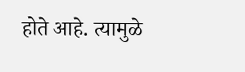होते आहे. त्यामुळे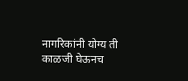नागरिकांनी योग्य ती काळजी घेऊनच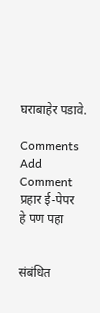घराबाहेर पडावे.

Comments
Add Comment
प्रहार ई-पेपर
हे पण पहा


संबंधित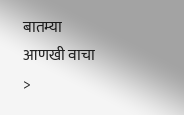बातम्या आणखी वाचा >